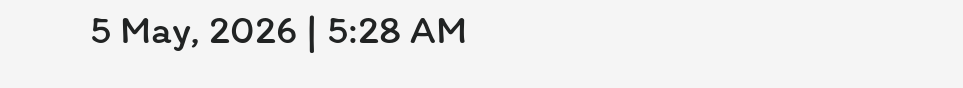5 May, 2026 | 5:28 AM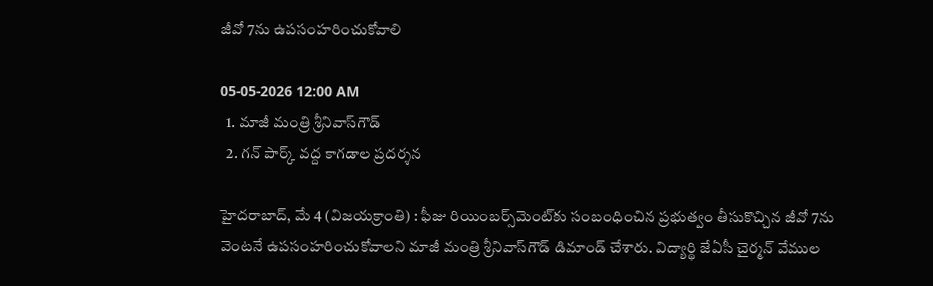జీవో 7ను ఉపసంహరించుకోవాలి

05-05-2026 12:00 AM
  1. మాజీ మంత్రి శ్రీనివాస్‌గౌడ్
  2. గన్ పార్క్ వద్ద కాగడాల ప్రదర్శన

హైదరాబాద్, మే 4 (విజయక్రాంతి) : ఫీజు రియింబర్స్‌మెంట్‌కు సంబంధించిన ప్రభుత్వం తీసుకొచ్చిన జీవో 7ను వెంటనే ఉపసంహరించుకోవాలని మాజీ మంత్రి శ్రీనివాస్‌గౌడ్ డిమాండ్ చేశారు. విద్యార్థి జేఏసీ చైర్మన్ వేముల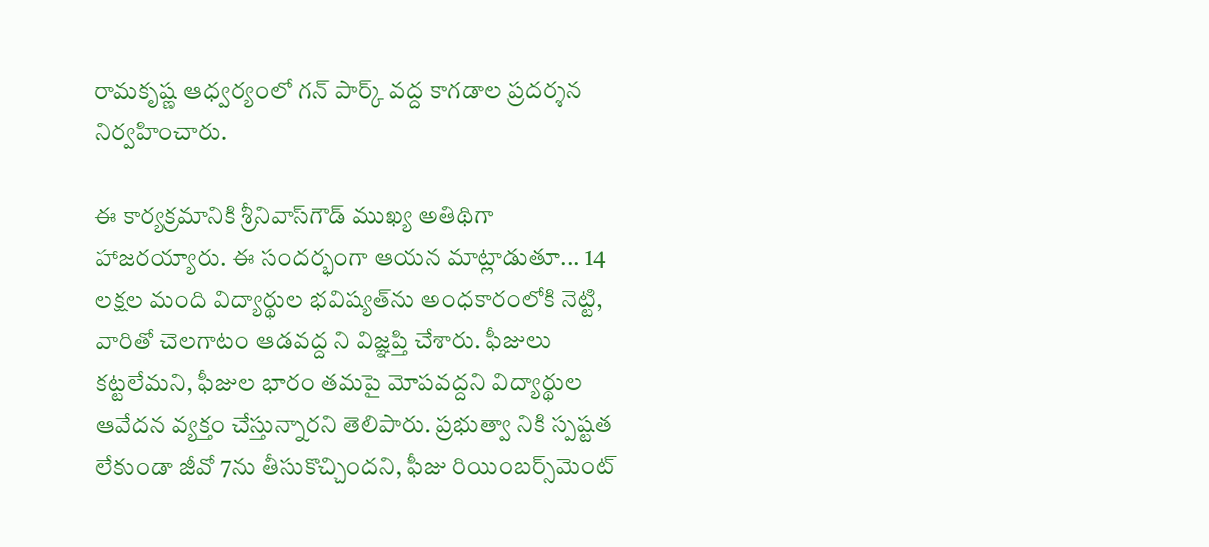రామకృష్ణ ఆధ్వర్యంలో గన్ పార్క్ వద్ద కాగడాల ప్రదర్శన నిర్వహించారు.

ఈ కార్యక్రమానికి శ్రీనివాస్‌గౌడ్ ముఖ్య అతిథిగా హాజరయ్యారు. ఈ సందర్భంగా ఆయన మాట్లాడుతూ... 14 లక్షల మంది విద్యార్థుల భవిష్యత్‌ను అంధకారంలోకి నెట్టి, వారితో చెలగాటం ఆడవద్ద ని విజ్ఞప్తి చేశారు. ఫీజులు కట్టలేమని, ఫీజుల భారం తమపై మోపవద్దని విద్యార్థుల ఆవేదన వ్యక్తం చేస్తున్నారని తెలిపారు. ప్రభుత్వా నికి స్పష్టత లేకుండా జీవో 7ను తీసుకొచ్చిందని, ఫీజు రియింబర్స్‌మెంట్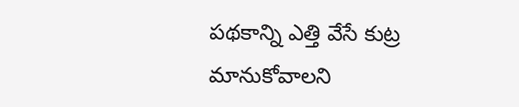పథకాన్ని ఎత్తి వేసే కుట్ర మానుకోవాలని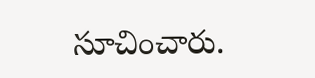సూచించారు.